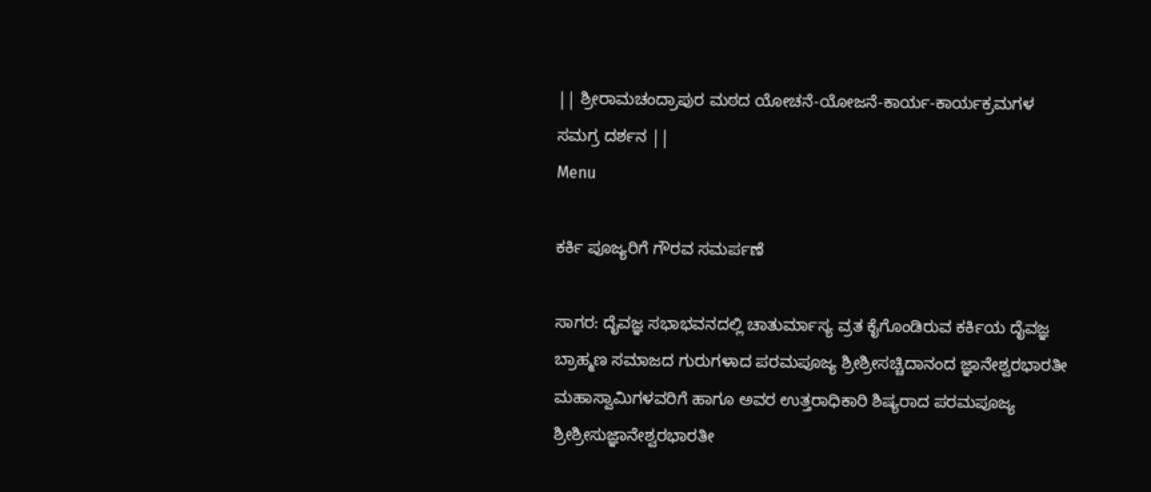|| ಶ್ರೀರಾಮಚಂದ್ರಾಪುರ ಮಠದ ಯೋಚನೆ-ಯೋಜನೆ-ಕಾರ್ಯ-ಕಾರ್ಯಕ್ರಮಗಳ ಸಮಗ್ರ ದರ್ಶನ ||
Menu

ಕರ್ಕಿ ಪೂಜ್ಯರಿಗೆ ಗೌರವ ಸಮರ್ಪಣೆ

ಸಾಗರ: ದೈವಜ್ಞ ಸಭಾಭವನದಲ್ಲಿ ಚಾತುರ್ಮಾಸ್ಯ ವ್ರತ ಕೈಗೊಂಡಿರುವ ಕರ್ಕಿಯ ದೈವಜ್ಞ ಬ್ರಾಹ್ಮಣ ಸಮಾಜದ ಗುರುಗಳಾದ ಪರಮಪೂಜ್ಯ ಶ್ರೀಶ್ರೀಸಚ್ಚಿದಾನಂದ ಜ್ಞಾನೇಶ್ವರಭಾರತೀ ಮಹಾಸ್ವಾಮಿಗಳವರಿಗೆ ಹಾಗೂ ಅವರ ಉತ್ತರಾಧಿಕಾರಿ ಶಿಷ್ಯರಾದ ಪರಮಪೂಜ್ಯ ಶ್ರೀಶ್ರೀಸುಜ್ಞಾನೇಶ್ವರಭಾರತೀ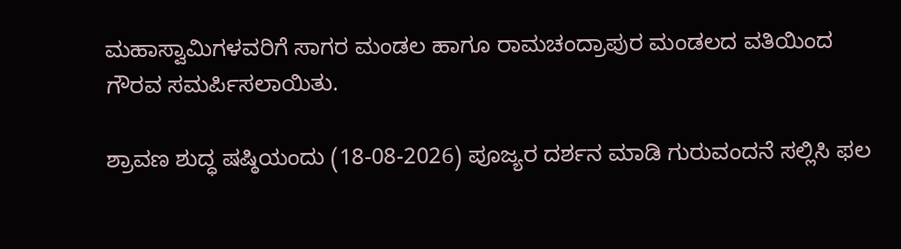ಮಹಾಸ್ವಾಮಿಗಳವರಿಗೆ ಸಾಗರ ಮಂಡಲ ಹಾಗೂ ರಾಮಚಂದ್ರಾಪುರ ಮಂಡಲದ ವತಿಯಿಂದ ಗೌರವ ಸಮರ್ಪಿಸಲಾಯಿತು.

ಶ್ರಾವಣ ಶುದ್ಧ ಷಷ್ಠಿಯಂದು (18-08-2026) ಪೂಜ್ಯರ ದರ್ಶನ ಮಾಡಿ ಗುರುವಂದನೆ ಸಲ್ಲಿಸಿ ಫಲ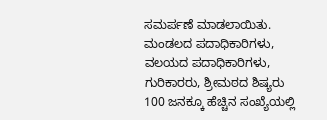ಸಮರ್ಪಣೆ ಮಾಡಲಾಯಿತು. ಮಂಡಲದ ಪದಾಧಿಕಾರಿಗಳು, ವಲಯದ ಪದಾಧಿಕಾರಿಗಳು, ಗುರಿಕಾರರು, ಶ್ರೀಮಠದ ಶಿಷ್ಯರು 100 ಜನಕ್ಕೂ ಹೆಚ್ಚಿನ ಸಂಖ್ಯೆಯಲ್ಲಿ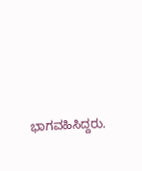ಭಾಗವಹಿಸಿದ್ದರು.